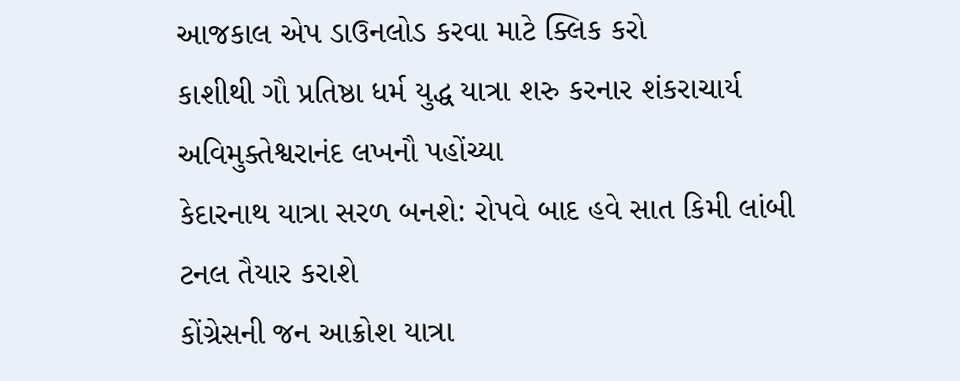આજકાલ એપ ડાઉનલોડ કરવા માટે ક્લિક કરો
કાશીથી ગૌ પ્રતિષ્ઠા ધર્મ યુદ્ધ યાત્રા શરુ કરનાર શંકરાચાર્ય અવિમુક્તેશ્વરાનંદ લખનૌ પહોંચ્યા
કેદારનાથ યાત્રા સરળ બનશે: રોપવે બાદ હવે સાત કિમી લાંબી ટનલ તૈયાર કરાશે
કોંગ્રેસની જન આક્રોશ યાત્રા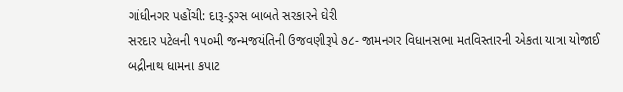ગાંધીનગર પહોંચી: દારૂ-ડ્રગ્સ બાબતે સરકારને ઘેરી
સરદાર પટેલની ૧૫૦મી જન્મજયંતિની ઉજવણીરૂપે ૭૮- જામનગર વિધાનસભા મતવિસ્તારની એકતા યાત્રા યોજાઈ
બદ્રીનાથ ધામના કપાટ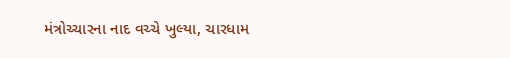મંત્રોચ્ચારના નાદ વચ્ચે ખુલ્યા, ચારધામ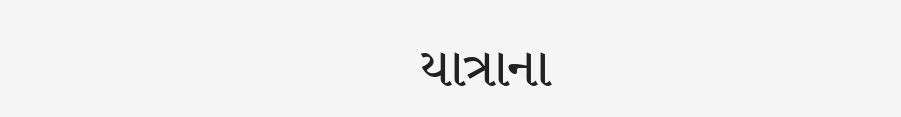યાત્રાના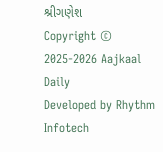શ્રીગણેશ
Copyright © 2025-2026 Aajkaal Daily
Developed by Rhythm Infotech